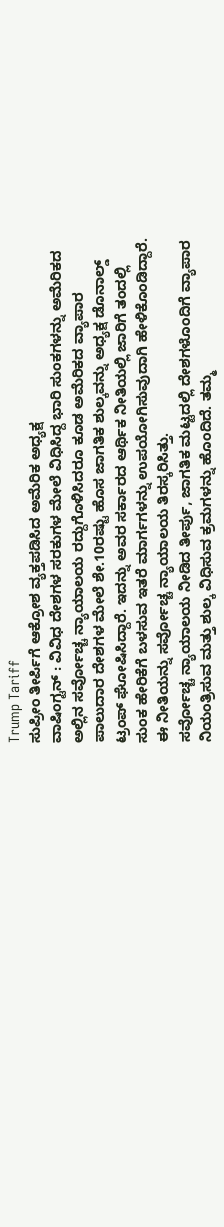Trump Tariff
ಸುಪ್ರೀಂ ತೀರ್ಪಿಗೆ ಆಕ್ರೋಶ ವ್ಯಕ್ತಪಡಿಸಿದ ಅಮೆರಿಕ ಅಧ್ಯಕ್ಷ
ವಾಷಿಂಗ್ಟನ್ : ವಿವಿಧ ದೇಶಗಳ ಸರಕುಗಳ ಮೇಲೆ ವಿಧಿಸಿದ್ದ ಭಾರಿ ಸುಂಕಗಳನ್ನು ಅಮೆರಿಕದ ಅಲ್ಲಿನ ಸರ್ವೋಚ್ಚ ನ್ಯಾಯಾಲಯ ರದ್ದುಗೊಳಿಸಿದರೂ ಕೂಡ ಅಮೆರಿಕದ ವ್ಯಾಪಾರ ಪಾಲುದಾರ ದೇಶಗಳ ಮೇಲೆ ಶೇ.10ರಷ್ಟು ಹೊಸ ಜಾಗತಿಕ ಶುಲ್ಕವನ್ನು ಅಧ್ಯಕ್ಷ ಡೊನಾಲ್ಡ್ ಟ್ರಂಪ್ ಘೋಷಿಸಿದ್ದಾರೆ. ಇದನ್ನು ಅವರ ಸರ್ಕಾರದ ಆರ್ಥಿಕ ನೀತಿಯಲ್ಲಿ ಜಾರಿಗೆ ತಂದಲ್ಲಿ ಸುಂಕ ಹೇರಿಕೆಗೆ ಬಳಸುವ ಇತರೆ ಮಾರ್ಗಗಳನ್ನು ಉಪಯೋಗಿಸುವುದಾಗಿ ಹೇಳಿಕೊಂಡಿದ್ದಾರೆ. ಈ ನೀತಿಯನ್ನು ಸರ್ವೋಚ್ಚ ನ್ಯಾಯಾಲಯ ತಿರಸ್ಕರಿಸಿತ್ತು.
ಸರ್ವೋಚ್ಚ ನ್ಯಾಯಾಲಯ ನೀಡಿದ ತೀರ್ಪು, ಜಾಗತಿಕ ಮಟ್ಟದಲ್ಲಿ ದೇಶಗಳೊಂದಿಗೆ ವ್ಯಾಪಾರ ನಿಯಂತ್ರಿಸುವ ಮತ್ತು ಶುಲ್ಕ ವಿಧಿಸುವ ಕ್ರಮಗಳನ್ನು ಹೊಂದಿದೆ. ತಮ್ಮ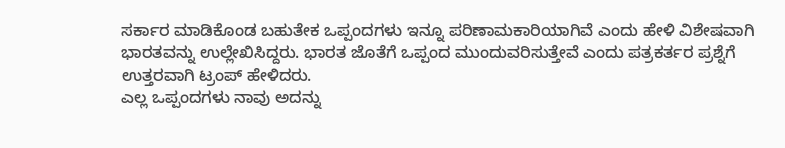ಸರ್ಕಾರ ಮಾಡಿಕೊಂಡ ಬಹುತೇಕ ಒಪ್ಪಂದಗಳು ಇನ್ನೂ ಪರಿಣಾಮಕಾರಿಯಾಗಿವೆ ಎಂದು ಹೇಳಿ ವಿಶೇಷವಾಗಿ ಭಾರತವನ್ನು ಉಲ್ಲೇಖಿಸಿದ್ದರು. ಭಾರತ ಜೊತೆಗೆ ಒಪ್ಪಂದ ಮುಂದುವರಿಸುತ್ತೇವೆ ಎಂದು ಪತ್ರಕರ್ತರ ಪ್ರಶ್ನೆಗೆ ಉತ್ತರವಾಗಿ ಟ್ರಂಪ್ ಹೇಳಿದರು.
ಎಲ್ಲ ಒಪ್ಪಂದಗಳು ನಾವು ಅದನ್ನು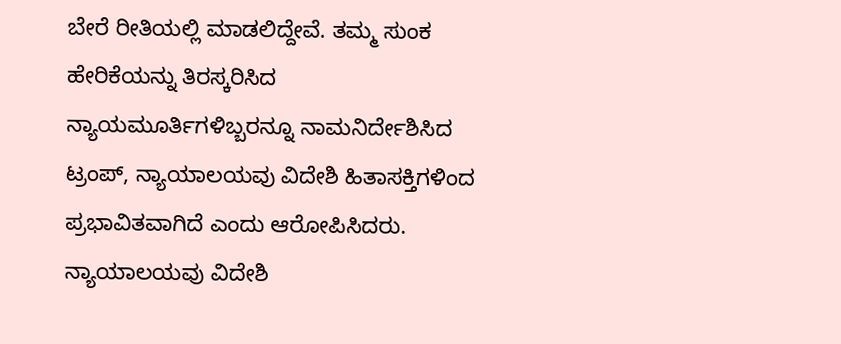ಬೇರೆ ರೀತಿಯಲ್ಲಿ ಮಾಡಲಿದ್ದೇವೆ. ತಮ್ಮ ಸುಂಕ ಹೇರಿಕೆಯನ್ನು ತಿರಸ್ಕರಿಸಿದ ನ್ಯಾಯಮೂರ್ತಿಗಳಿಬ್ಬರನ್ನೂ ನಾಮನಿರ್ದೇಶಿಸಿದ ಟ್ರಂಪ್, ನ್ಯಾಯಾಲಯವು ವಿದೇಶಿ ಹಿತಾಸಕ್ತಿಗಳಿಂದ ಪ್ರಭಾವಿತವಾಗಿದೆ ಎಂದು ಆರೋಪಿಸಿದರು.
ನ್ಯಾಯಾಲಯವು ವಿದೇಶಿ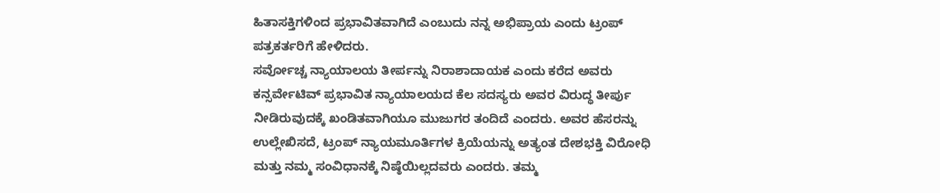ಹಿತಾಸಕ್ತಿಗಳಿಂದ ಪ್ರಭಾವಿತವಾಗಿದೆ ಎಂಬುದು ನನ್ನ ಅಭಿಪ್ರಾಯ ಎಂದು ಟ್ರಂಪ್ ಪತ್ರಕರ್ತರಿಗೆ ಹೇಳಿದರು.
ಸರ್ವೋಚ್ಚ ನ್ಯಾಯಾಲಯ ತೀರ್ಪನ್ನು ನಿರಾಶಾದಾಯಕ ಎಂದು ಕರೆದ ಅವರು ಕನ್ಸರ್ವೇಟಿವ್ ಪ್ರಭಾವಿತ ನ್ಯಾಯಾಲಯದ ಕೆಲ ಸದಸ್ಯರು ಅವರ ವಿರುದ್ಧ ತೀರ್ಪು ನೀಡಿರುವುದಕ್ಕೆ ಖಂಡಿತವಾಗಿಯೂ ಮುಜುಗರ ತಂದಿದೆ ಎಂದರು. ಅವರ ಹೆಸರನ್ನು ಉಲ್ಲೇಖಿಸದೆ, ಟ್ರಂಪ್ ನ್ಯಾಯಮೂರ್ತಿಗಳ ಕ್ರಿಯೆಯನ್ನು ಅತ್ಯಂತ ದೇಶಭಕ್ತಿ ವಿರೋಧಿ ಮತ್ತು ನಮ್ಮ ಸಂವಿಧಾನಕ್ಕೆ ನಿಷ್ಠೆಯಿಲ್ಲದವರು ಎಂದರು. ತಮ್ಮ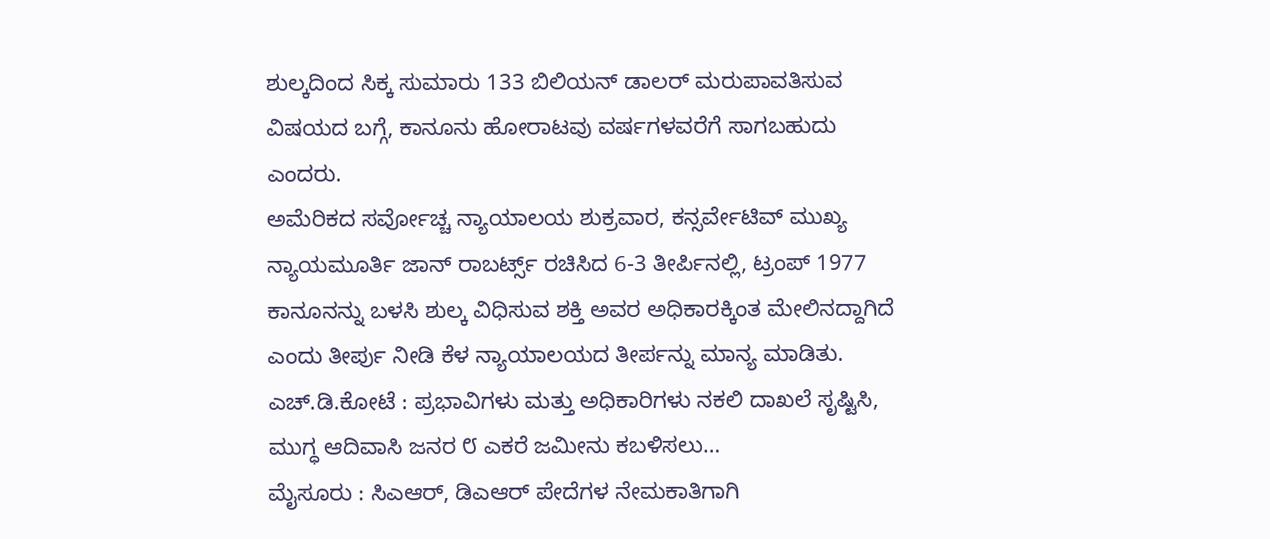ಶುಲ್ಕದಿಂದ ಸಿಕ್ಕ ಸುಮಾರು 133 ಬಿಲಿಯನ್ ಡಾಲರ್ ಮರುಪಾವತಿಸುವ ವಿಷಯದ ಬಗ್ಗೆ, ಕಾನೂನು ಹೋರಾಟವು ವರ್ಷಗಳವರೆಗೆ ಸಾಗಬಹುದು ಎಂದರು.
ಅಮೆರಿಕದ ಸರ್ವೋಚ್ಚ ನ್ಯಾಯಾಲಯ ಶುಕ್ರವಾರ, ಕನ್ಸರ್ವೇಟಿವ್ ಮುಖ್ಯ ನ್ಯಾಯಮೂರ್ತಿ ಜಾನ್ ರಾಬರ್ಟ್ಸ್ ರಚಿಸಿದ 6-3 ತೀರ್ಪಿನಲ್ಲಿ, ಟ್ರಂಪ್ 1977 ಕಾನೂನನ್ನು ಬಳಸಿ ಶುಲ್ಕ ವಿಧಿಸುವ ಶಕ್ತಿ ಅವರ ಅಧಿಕಾರಕ್ಕಿಂತ ಮೇಲಿನದ್ದಾಗಿದೆ ಎಂದು ತೀರ್ಪು ನೀಡಿ ಕೆಳ ನ್ಯಾಯಾಲಯದ ತೀರ್ಪನ್ನು ಮಾನ್ಯ ಮಾಡಿತು.
ಎಚ್.ಡಿ.ಕೋಟೆ : ಪ್ರಭಾವಿಗಳು ಮತ್ತು ಅಧಿಕಾರಿಗಳು ನಕಲಿ ದಾಖಲೆ ಸೃಷ್ಟಿಸಿ, ಮುಗ್ಧ ಆದಿವಾಸಿ ಜನರ ೮ ಎಕರೆ ಜಮೀನು ಕಬಳಿಸಲು…
ಮೈಸೂರು : ಸಿಎಆರ್, ಡಿಎಆರ್ ಪೇದೆಗಳ ನೇಮಕಾತಿಗಾಗಿ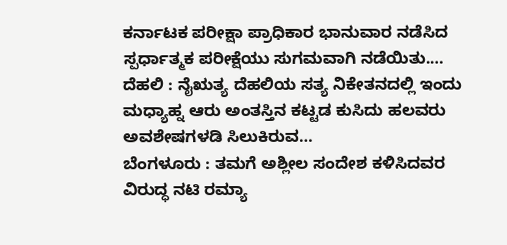ಕರ್ನಾಟಕ ಪರೀಕ್ಷಾ ಪ್ರಾಧಿಕಾರ ಭಾನುವಾರ ನಡೆಸಿದ ಸ್ಪರ್ಧಾತ್ಮಕ ಪರೀಕ್ಷೆಯು ಸುಗಮವಾಗಿ ನಡೆಯಿತು.…
ದೆಹಲಿ : ನೈಋತ್ಯ ದೆಹಲಿಯ ಸತ್ಯ ನಿಕೇತನದಲ್ಲಿ ಇಂದು ಮಧ್ಯಾಹ್ನ ಆರು ಅಂತಸ್ತಿನ ಕಟ್ಟಡ ಕುಸಿದು ಹಲವರು ಅವಶೇಷಗಳಡಿ ಸಿಲುಕಿರುವ…
ಬೆಂಗಳೂರು : ತಮಗೆ ಅಶ್ಲೀಲ ಸಂದೇಶ ಕಳಿಸಿದವರ ವಿರುದ್ಧ ನಟಿ ರಮ್ಯಾ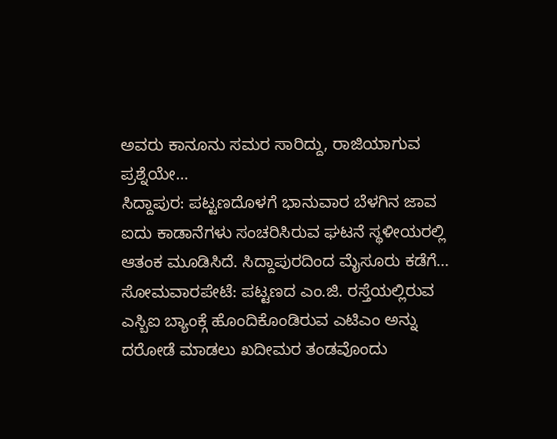ಅವರು ಕಾನೂನು ಸಮರ ಸಾರಿದ್ದು, ರಾಜಿಯಾಗುವ ಪ್ರಶ್ನೆಯೇ…
ಸಿದ್ದಾಪುರ: ಪಟ್ಟಣದೊಳಗೆ ಭಾನುವಾರ ಬೆಳಗಿನ ಜಾವ ಐದು ಕಾಡಾನೆಗಳು ಸಂಚರಿಸಿರುವ ಘಟನೆ ಸ್ಥಳೀಯರಲ್ಲಿ ಆತಂಕ ಮೂಡಿಸಿದೆ. ಸಿದ್ದಾಪುರದಿಂದ ಮೈಸೂರು ಕಡೆಗೆ…
ಸೋಮವಾರಪೇಟೆ: ಪಟ್ಟಣದ ಎಂ.ಜಿ. ರಸ್ತೆಯಲ್ಲಿರುವ ಎಸ್ಬಿಐ ಬ್ಯಾಂಕ್ಗೆ ಹೊಂದಿಕೊಂಡಿರುವ ಎಟಿಎಂ ಅನ್ನು ದರೋಡೆ ಮಾಡಲು ಖದೀಮರ ತಂಡವೊಂದು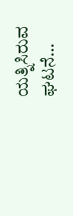ಯತ್ನಿಸಿರುವ ಘಟನೆ…